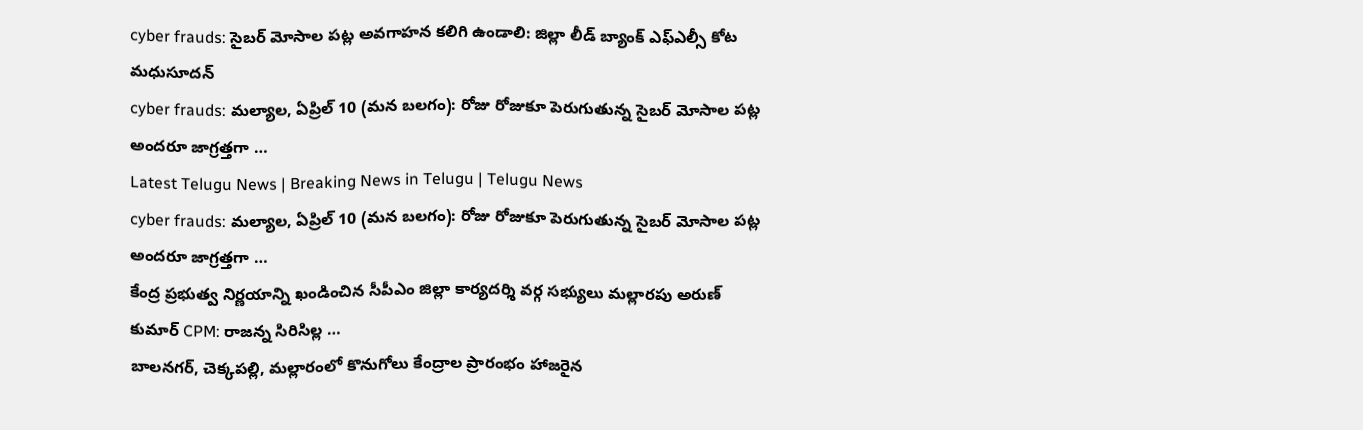cyber frauds: సైబర్ మోసాల పట్ల అవగాహన కలిగి ఉండాలి: జిల్లా లీడ్ బ్యాంక్ ఎఫ్ఎల్సీ కోట మధుసూదన్
cyber frauds: మల్యాల, ఏప్రిల్ 10 (మన బలగం): రోజు రోజుకూ పెరుగుతున్న సైబర్ మోసాల పట్ల అందరూ జాగ్రత్తగా …
Latest Telugu News | Breaking News in Telugu | Telugu News
cyber frauds: మల్యాల, ఏప్రిల్ 10 (మన బలగం): రోజు రోజుకూ పెరుగుతున్న సైబర్ మోసాల పట్ల అందరూ జాగ్రత్తగా …
కేంద్ర ప్రభుత్వ నిర్ణయాన్ని ఖండించిన సీపీఎం జిల్లా కార్యదర్శి వర్గ సభ్యులు మల్లారపు అరుణ్ కుమార్ CPM: రాజన్న సిరిసిల్ల …
బాలనగర్, చెక్కపల్లి, మల్లారంలో కొనుగోలు కేంద్రాల ప్రారంభం హాజరైన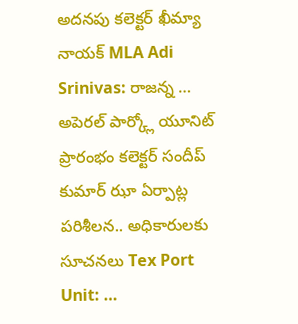అదనపు కలెక్టర్ ఖీమ్యా నాయక్ MLA Adi Srinivas: రాజన్న …
అపెరల్ పార్క్లో యూనిట్ ప్రారంభం కలెక్టర్ సందీప్ కుమార్ ఝా ఏర్పాట్ల పరిశీలన.. అధికారులకు సూచనలు Tex Port Unit: …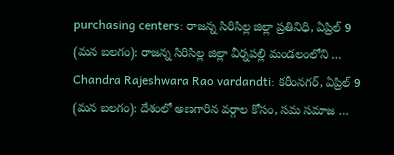purchasing centers: రాజన్న సిరిసిల్ల జిల్లా ప్రతినిధి, ఏప్రిల్ 9 (మన బలగం): రాజన్న సిరిసిల్ల జిల్లా వీర్నపల్లి మండలంలోని …
Chandra Rajeshwara Rao vardandti: కరీంనగర్, ఏప్రిల్ 9 (మన బలగం): దేశంలో అణగారిన వర్గాల కోసం, సమ సమాజ …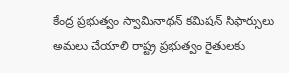కేంద్ర ప్రభుత్వం స్వామినాథన్ కమిషన్ సిఫార్సులు అమలు చేయాలి రాష్ట్ర ప్రభుత్వం రైతులకు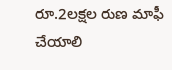రూ.2లక్షల రుణ మాఫీ చేయాలి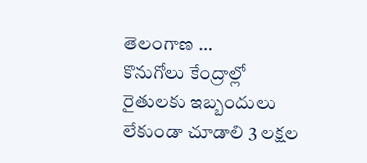తెలంగాణ …
కొనుగోలు కేంద్రాల్లో రైతులకు ఇబ్బందులు లేకుండా చూడాలి 3 లక్షల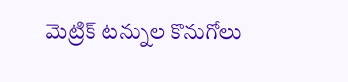మెట్రిక్ టన్నుల కొనుగోలు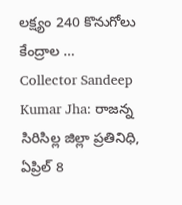లక్ష్యం 240 కొనుగోలు కేంద్రాల …
Collector Sandeep Kumar Jha: రాజన్న సిరిసిల్ల జిల్లా ప్రతినిధి, ఏప్రిల్ 8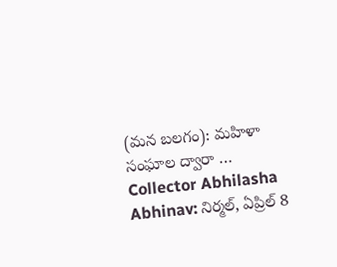(మన బలగం): మహిళా సంఘాల ద్వారా …
Collector Abhilasha Abhinav: నిర్మల్, ఏప్రిల్ 8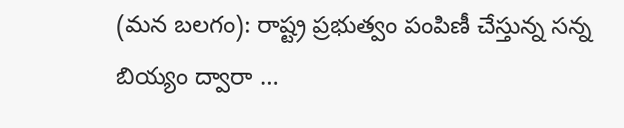(మన బలగం): రాష్ట్ర ప్రభుత్వం పంపిణీ చేస్తున్న సన్న బియ్యం ద్వారా …